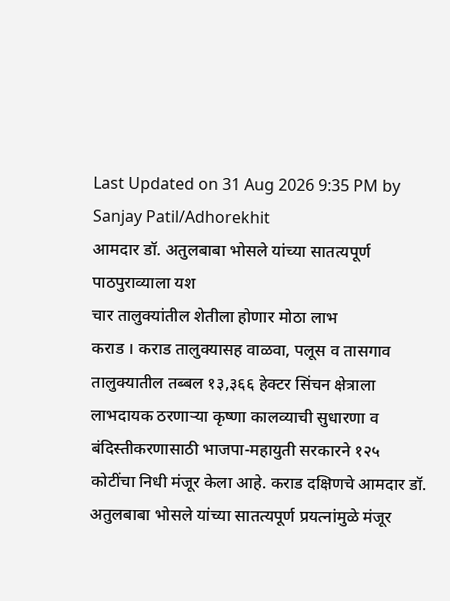Last Updated on 31 Aug 2026 9:35 PM by Sanjay Patil/Adhorekhit
आमदार डॉ. अतुलबाबा भोसले यांच्या सातत्यपूर्ण पाठपुराव्याला यश
चार तालुक्यांतील शेतीला होणार मोठा लाभ
कराड । कराड तालुक्यासह वाळवा, पलूस व तासगाव तालुक्यातील तब्बल १३,३६६ हेक्टर सिंचन क्षेत्राला लाभदायक ठरणाऱ्या कृष्णा कालव्याची सुधारणा व बंदिस्तीकरणासाठी भाजपा-महायुती सरकारने १२५ कोटींचा निधी मंजूर केला आहे. कराड दक्षिणचे आमदार डॉ. अतुलबाबा भोसले यांच्या सातत्यपूर्ण प्रयत्नांमुळे मंजूर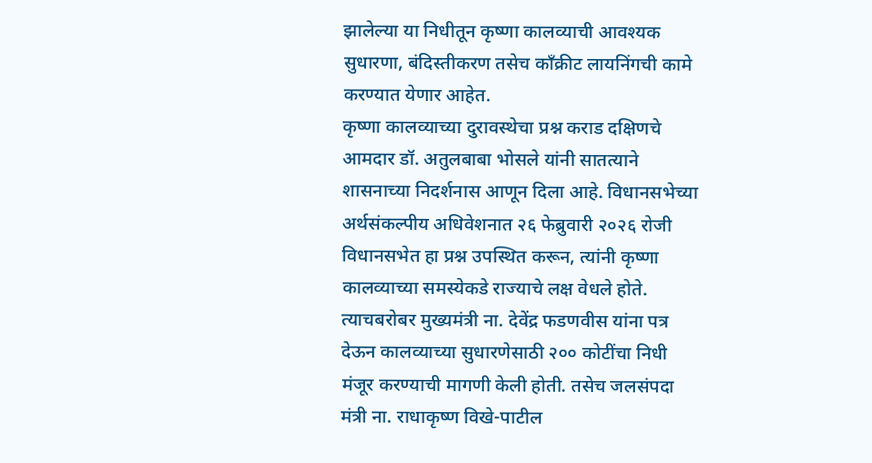झालेल्या या निधीतून कृष्णा कालव्याची आवश्यक सुधारणा, बंदिस्तीकरण तसेच काँक्रीट लायनिंगची कामे करण्यात येणार आहेत.
कृष्णा कालव्याच्या दुरावस्थेचा प्रश्न कराड दक्षिणचे आमदार डॉ. अतुलबाबा भोसले यांनी सातत्याने शासनाच्या निदर्शनास आणून दिला आहे. विधानसभेच्या अर्थसंकल्पीय अधिवेशनात २६ फेब्रुवारी २०२६ रोजी विधानसभेत हा प्रश्न उपस्थित करून, त्यांनी कृष्णा कालव्याच्या समस्येकडे राज्याचे लक्ष वेधले होते. त्याचबरोबर मुख्यमंत्री ना. देवेंद्र फडणवीस यांना पत्र देऊन कालव्याच्या सुधारणेसाठी २०० कोटींचा निधी मंजूर करण्याची मागणी केली होती. तसेच जलसंपदा मंत्री ना. राधाकृष्ण विखे-पाटील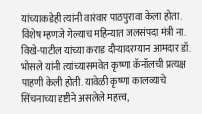यांच्याकडेही त्यांनी वारंवार पाठपुरावा केला होता.
विशेष म्हणजे गेल्याच महिन्यात जलसंपदा मंत्री ना. विखे-पाटील यांच्या कराड दौऱ्यादरम्यान आमदार डॉ. भोसले यांनी त्यांच्यासमवेत कृष्णा कॅनॉलची प्रत्यक्ष पाहणी केली होती. यावेळी कृष्णा कालव्याचे सिंचनाच्या दृष्टीने असलेले महत्त्व,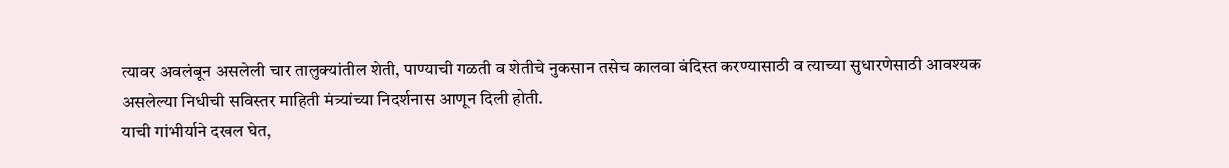त्यावर अवलंबून असलेली चार तालुक्यांतील शेती, पाण्याची गळती व शेतीचे नुकसान तसेच कालवा बंदिस्त करण्यासाठी व त्याच्या सुधारणेसाठी आवश्यक असलेल्या निधीची सविस्तर माहिती मंत्र्यांच्या निदर्शनास आणून दिली होती.
याची गांभीर्याने दखल घेत,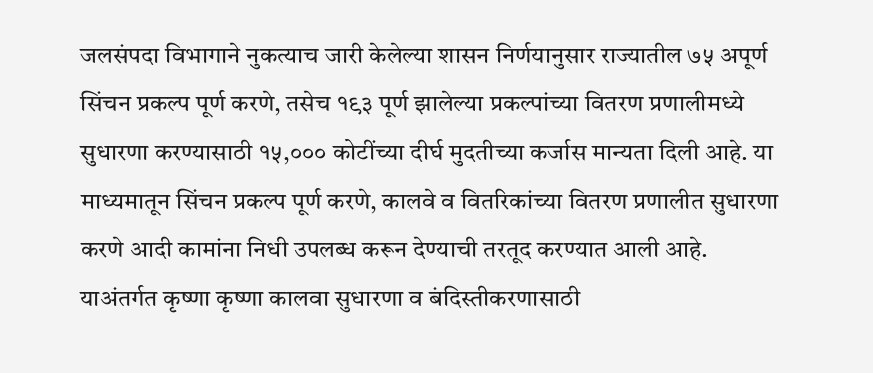जलसंपदा विभागाने नुकत्याच जारी केलेल्या शासन निर्णयानुसार राज्यातील ७५ अपूर्ण सिंचन प्रकल्प पूर्ण करणे, तसेच १९३ पूर्ण झालेल्या प्रकल्पांच्या वितरण प्रणालीमध्ये सुधारणा करण्यासाठी १५,००० कोटींच्या दीर्घ मुदतीच्या कर्जास मान्यता दिली आहे. या माध्यमातून सिंचन प्रकल्प पूर्ण करणे, कालवे व वितरिकांच्या वितरण प्रणालीत सुधारणा करणे आदी कामांना निधी उपलब्ध करून देण्याची तरतूद करण्यात आली आहे. याअंतर्गत कृष्णा कृष्णा कालवा सुधारणा व बंदिस्तीकरणासाठी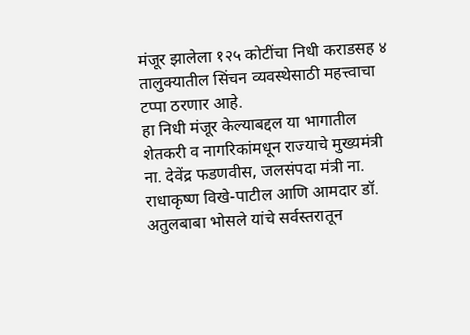मंजूर झालेला १२५ कोटींचा निधी कराडसह ४ तालुक्यातील सिंचन व्यवस्थेसाठी महत्त्वाचा टप्पा ठरणार आहे.
हा निधी मंजूर केल्याबद्दल या भागातील शेतकरी व नागरिकांमधून राज्याचे मुख्यमंत्री ना. देवेंद्र फडणवीस, जलसंपदा मंत्री ना. राधाकृष्ण विखे-पाटील आणि आमदार डॉ. अतुलबाबा भोसले यांचे सर्वस्तरातून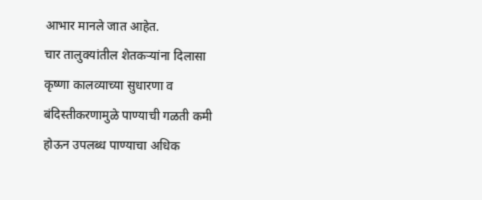आभार मानले जात आहेत.
चार तालुक्यांतील शेतकऱ्यांना दिलासा
कृष्णा कालव्याच्या सुधारणा व बंदिस्तीकरणामुळे पाण्याची गळती कमी होऊन उपलब्ध पाण्याचा अधिक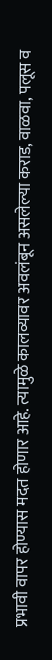प्रभावी वापर होण्यास मदत होणार आहे. त्यामुळे कालव्यावर अवलंबून असलेल्या कराड, वाळवा, पलूस व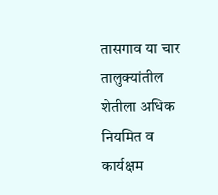तासगाव या चार तालुक्यांतील शेतीला अधिक नियमित व कार्यक्षम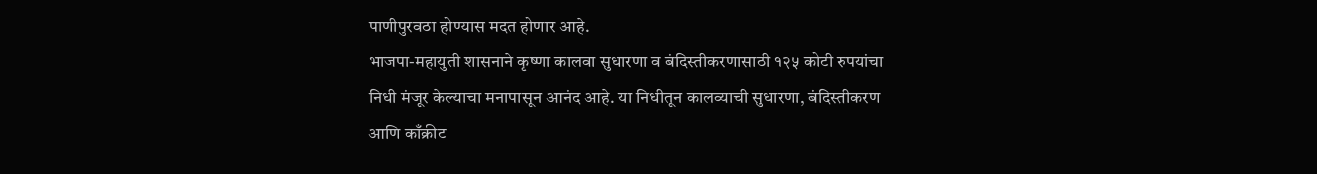पाणीपुरवठा होण्यास मदत होणार आहे.
भाजपा-महायुती शासनाने कृष्णा कालवा सुधारणा व बंदिस्तीकरणासाठी १२५ कोटी रुपयांचा निधी मंजूर केल्याचा मनापासून आनंद आहे. या निधीतून कालव्याची सुधारणा, बंदिस्तीकरण आणि काँक्रीट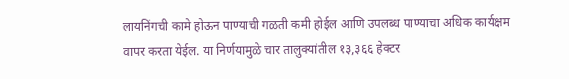लायनिंगची कामे होऊन पाण्याची गळती कमी होईल आणि उपलब्ध पाण्याचा अधिक कार्यक्षम वापर करता येईल. या निर्णयामुळे चार तालुक्यांतील १३,३६६ हेक्टर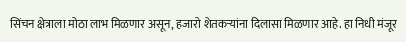सिंचन क्षेत्राला मोठा लाभ मिळणार असून, हजारो शेतकऱ्यांना दिलासा मिळणार आहे. हा निधी मंजूर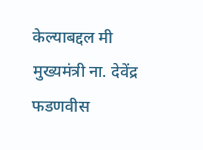केल्याबद्दल मी मुख्यमंत्री ना. देवेंद्र फडणवीस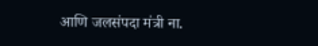आणि जलसंपदा मंत्री ना.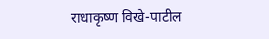राधाकृष्ण विखे-पाटील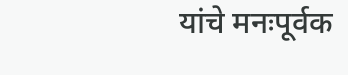यांचे मनःपूर्वक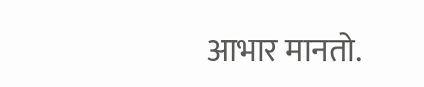आभार मानतो.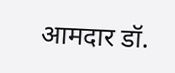आमदार डॉ.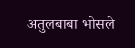अतुलबाबा भोसले